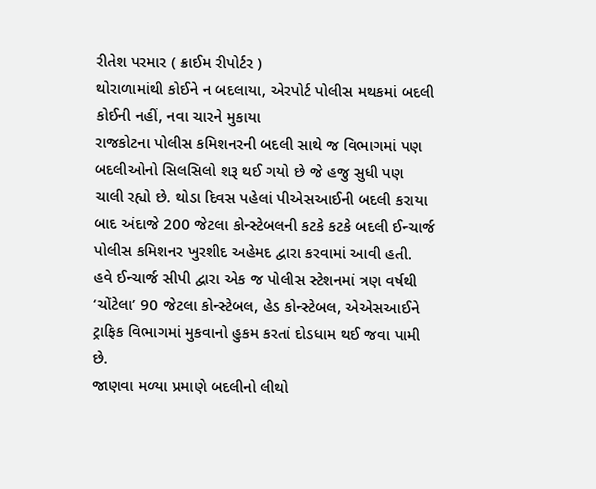રીતેશ પરમાર ( ક્રાઈમ રીપોર્ટર )
થોરાળામાંથી કોઈને ન બદલાયા, એરપોર્ટ પોલીસ મથકમાં બદલી કોઈની નહીં, નવા ચારને મુકાયા
રાજકોટના પોલીસ કમિશનરની બદલી સાથે જ વિભાગમાં પણ બદલીઓનો સિલસિલો શરૂ થઈ ગયો છે જે હજુ સુધી પણ ચાલી રહ્યો છે. થોડા દિવસ પહેલાં પીએસઆઈની બદલી કરાયા બાદ અંદાજે 200 જેટલા કોન્સ્ટેબલની કટકે કટકે બદલી ઈન્ચાર્જ પોલીસ કમિશનર ખુરશીદ અહેમદ દ્વારા કરવામાં આવી હતી.
હવે ઈન્ચાર્જ સીપી દ્વારા એક જ પોલીસ સ્ટેશનમાં ત્રણ વર્ષથી ‘ચોંટેલા’ 90 જેટલા કોન્સ્ટેબલ, હેડ કોન્સ્ટેબલ, એએસઆઈને ટ્રાફિક વિભાગમાં મુકવાનો હુકમ કરતાં દોડધામ થઈ જવા પામી છે.
જાણવા મળ્યા પ્રમાણે બદલીનો લીથો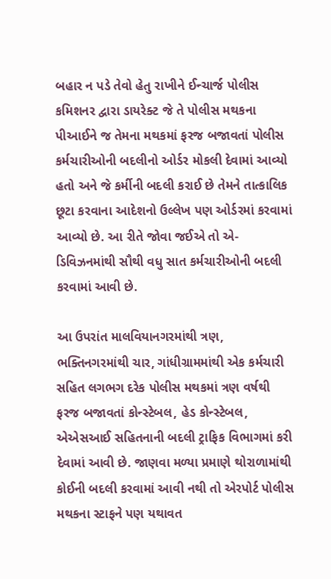બહાર ન પડે તેવો હેતુ રાખીને ઈન્ચાર્જ પોલીસ કમિશનર દ્વારા ડાયરેક્ટ જે તે પોલીસ મથકના પીઆઈને જ તેમના મથકમાં ફરજ બજાવતાં પોલીસ કર્મચારીઓની બદલીનો ઓર્ડર મોકલી દેવામાં આવ્યો હતો અને જે કર્મીની બદલી કરાઈ છે તેમને તાત્કાલિક છૂટા કરવાના આદેશનો ઉલ્લેખ પણ ઓર્ડરમાં કરવામાં આવ્યો છે. આ રીતે જોવા જઈએ તો એ-ડિવિઝનમાંથી સૌથી વધુ સાત કર્મચારીઓની બદલી કરવામાં આવી છે.

આ ઉપરાંત માલવિયાનગરમાંથી ત્રણ, ભક્તિનગરમાંથી ચાર, ગાંધીગ્રામમાંથી એક કર્મચારી સહિત લગભગ દરેક પોલીસ મથકમાં ત્રણ વર્ષથી ફરજ બજાવતાં કોન્સ્ટેબલ, હેડ કોન્સ્ટેબલ, એએસઆઈ સહિતનાની બદલી ટ્રાફિક વિભાગમાં કરી દેવામાં આવી છે. જાણવા મળ્યા પ્રમાણે થોરાળામાંથી કોઈની બદલી કરવામાં આવી નથી તો એરપોર્ટ પોલીસ મથકના સ્ટાફને પણ યથાવત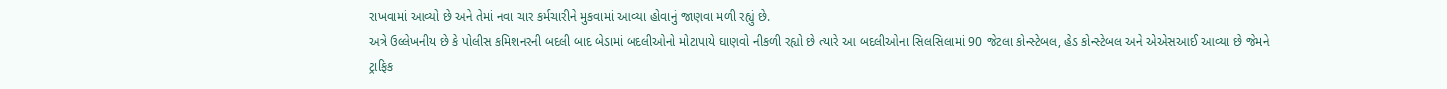રાખવામાં આવ્યો છે અને તેમાં નવા ચાર કર્મચારીને મુકવામાં આવ્યા હોવાનું જાણવા મળી રહ્યું છે.
અત્રે ઉલ્લેખનીય છે કે પોલીસ કમિશનરની બદલી બાદ બેડામાં બદલીઓનો મોટાપાયે ઘાણવો નીકળી રહ્યો છે ત્યારે આ બદલીઓના સિલસિલામાં 90 જેટલા કોન્સ્ટેબલ, હેડ કોન્સ્ટેબલ અને એએસઆઈ આવ્યા છે જેમને ટ્રાફિક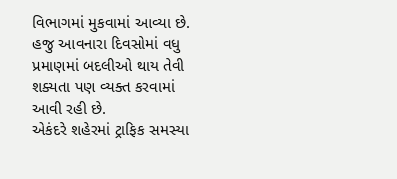વિભાગમાં મુકવામાં આવ્યા છે. હજુ આવનારા દિવસોમાં વધુ પ્રમાણમાં બદલીઓ થાય તેવી શક્યતા પણ વ્યક્ત કરવામાં આવી રહી છે.
એકંદરે શહેરમાં ટ્રાફિક સમસ્યા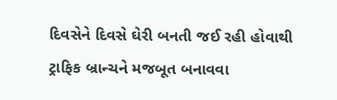દિવસેને દિવસે ઘેરી બનતી જઈ રહી હોવાથી ટ્રાફિક બ્રાન્ચને મજબૂત બનાવવા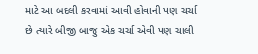માટે આ બદલી કરવામાં આવી હોવાની પણ ચર્ચા છે ત્યારે બીજી બાજુ એક ચર્ચા એવી પણ ચાલી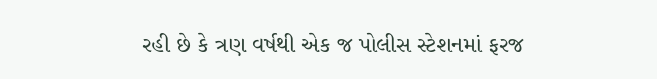રહી છે કે ત્રણ વર્ષથી એક જ પોલીસ સ્ટેશનમાં ફરજ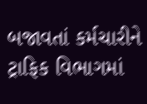બજાવતાં કર્મચારીને ટ્રાફિક વિભાગમાં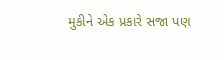મુકીને એક પ્રકારે સજા પણ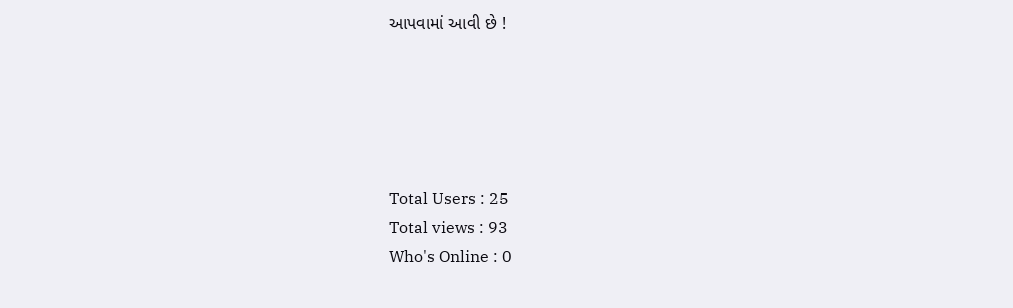આપવામાં આવી છે !





Total Users : 25
Total views : 93
Who's Online : 0